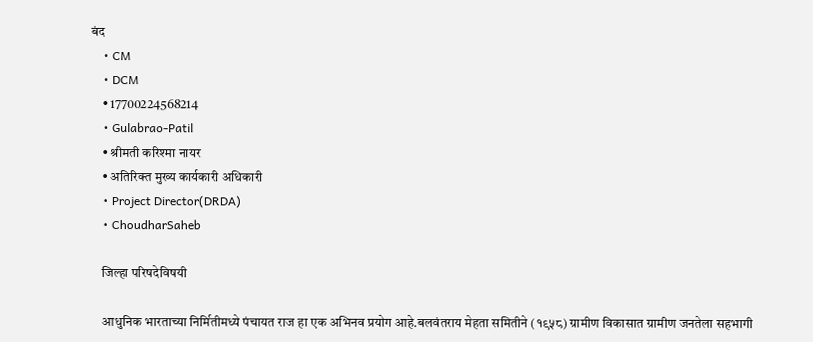बंद
    • CM
    • DCM
    • 17700224568214
    • Gulabrao-Patil
    • श्रीमती करिश्मा नायर
    • अतिरिक्त मुख्य कार्यकारी अधिकारी
    • Project Director(DRDA)
    • ChoudharSaheb

    जिल्हा परिषदेविषयी

    आधुनिक भारताच्या निर्मितीमध्ये पंचायत राज हा एक अभिनव प्रयोग आहे.बलवंतराय मेहता समितीने (१९५८) ग्रामीण विकासात ग्रामीण जनतेला सहभागी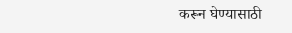करून घेण्यासाठी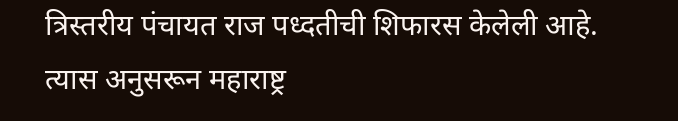त्रिस्तरीय पंचायत राज पध्दतीची शिफारस केलेली आहे. त्यास अनुसरून महाराष्ट्र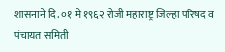शासनाने दि. ०१ मे १९६२ रोजी महाराष्ट्र जिल्हा परिषद व पंचायत समिती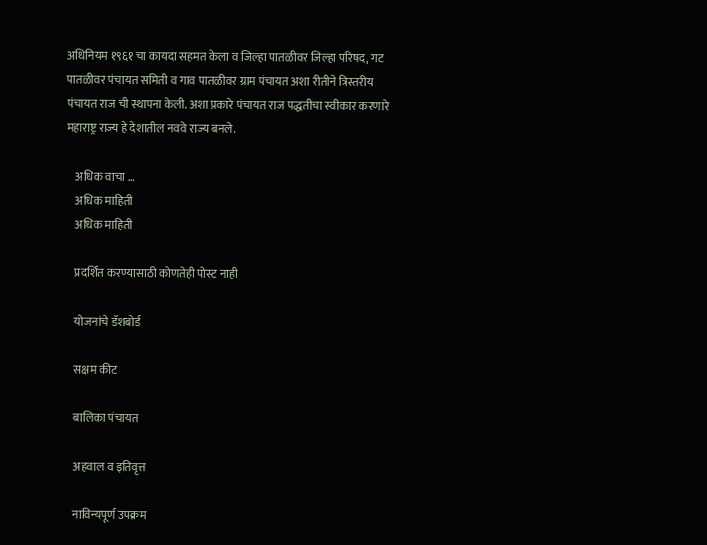अधिनियम १९६१ चा कायदा सहमत केला व जिल्हा पातळीवर जिल्हा परिषद, गट पातळीवर पंचायत समिती व गाव पातळीवर ग्राम पंचायत अशा रीतीने त्रिस्तरीय पंचायत राज ची स्थापना केली. अशा प्रकारे पंचायत राज पद्धतीचा स्वीकार करणारे महाराष्ट्र राज्य हे देशातील नववे राज्य बनले.

    अधिक वाचा …
    अधिक माहिती
    अधिक माहिती

    प्रदर्शित करण्यासाठी कोणतेही पोस्ट नाही

    योजनांचे डॅशबोर्ड

    सक्षम कीट

    बालिका पंचायत

    अहवाल व इतिवृत्त

    नाविन्यपूर्ण उपक्रम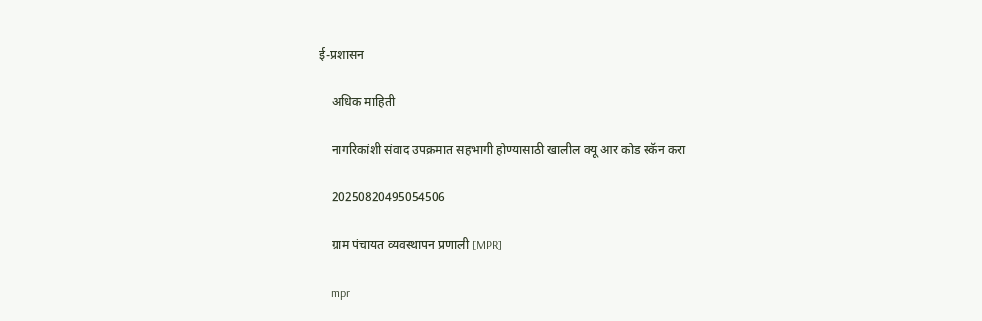ई-प्रशासन

    अधिक माहिती

    नागरिकांशी संवाद उपक्रमात सहभागी होण्यासाठी खालील क्यू आर कोड स्कॅन करा

    20250820495054506

    ग्राम पंचायत व्यवस्थापन प्रणाली [MPR]

    mpr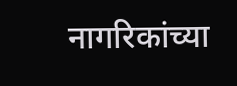नागरिकांच्या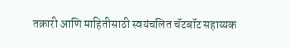तक्रारी आणि माहितीसाठी स्वयंचलित चॅटबॉट सहाय्यक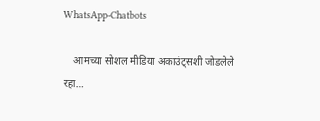WhatsApp-Chatbots

    आमच्या सोशल मीडिया अकाउंट्सशी जोडलेले रहा…